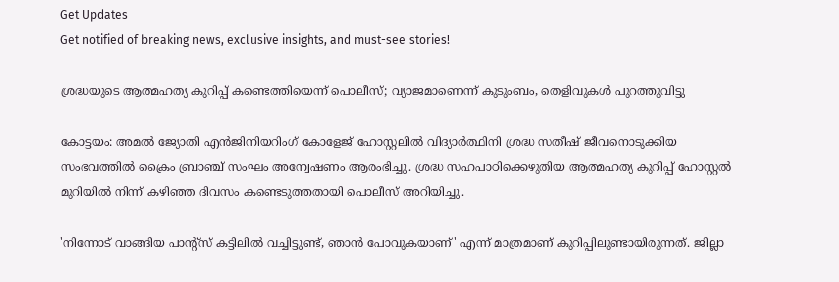Get Updates
Get notified of breaking news, exclusive insights, and must-see stories!

ശ്രദ്ധയുടെ ആത്മഹത്യ കുറിപ്പ് കണ്ടെത്തിയെന്ന് പൊലീസ്; വ്യാജമാണെന്ന് കുടുംബം, തെളിവുകള്‍ പുറത്തുവിട്ടു

കോട്ടയം: അമല്‍ ജ്യോതി എന്‍ജിനിയറിംഗ് കോളേജ് ഹോസ്റ്റലില്‍ വിദ്യാര്‍ത്ഥിനി ശ്രദ്ധ സതീഷ് ജീവനൊടുക്കിയ സംഭവത്തില്‍ ക്രൈം ബ്രാഞ്ച് സംഘം അന്വേഷണം ആരംഭിച്ചു. ശ്രദ്ധ സഹപാഠിക്കെഴുതിയ ആത്മഹത്യ കുറിപ്പ് ഹോസ്റ്റല്‍ മുറിയില്‍ നിന്ന് കഴിഞ്ഞ ദിവസം കണ്ടെടുത്തതായി പൊലീസ് അറിയിച്ചു.

'നിന്നോട് വാങ്ങിയ പാന്റ്‌സ് കട്ടിലില്‍ വച്ചിട്ടുണ്ട്, ഞാന്‍ പോവുകയാണ്' എന്ന് മാത്രമാണ് കുറിപ്പിലുണ്ടായിരുന്നത്. ജില്ലാ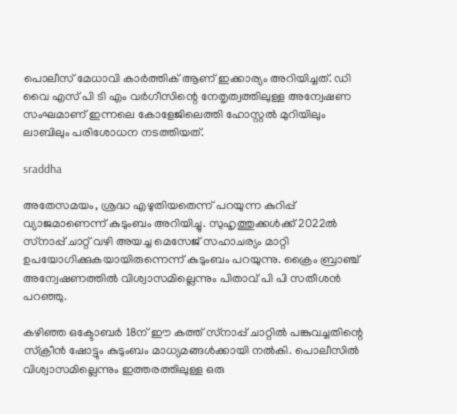പൊലീസ് മേധാവി കാര്‍ത്തിക് ആണ് ഇക്കാര്യം അറിയിച്ചത്. ഡി വൈ എസ് പി ടി എം വര്‍ഗീസിന്റെ നേതൃത്വത്തിലുള്ള അന്വേഷണ സംഘമാണ് ഇന്നലെ കോളേജിലെത്തി ഹോസ്റ്റല്‍ മുറിയിലും ലാബിലും പരിശോധന നടത്തിയത്.

sraddha

അതേസമയം, ശ്രദ്ധ എഴുതിയതെന്ന് പറയുന്ന കുറിപ്പ് വ്യാജമാണെന്ന് കുടുംബം അറിയിച്ചു. സുഹൃത്തുക്കള്‍ക്ക് 2022ല്‍ സ്‌നാപ്പ് ചാറ്റ് വഴി അയച്ച മെസേജ് സഹാചര്യം മാറ്റി ഉപയോഗിക്കുകയായിരുന്നെന്ന് കുടുംബം പറയുന്നു. ക്രൈം ബ്രാഞ്ച് അന്വേഷണത്തില്‍ വിശ്വാസമില്ലെന്നും പിതാവ് പി പി സതീശന്‍ പറഞ്ഞു.

കഴിഞ്ഞ ഒക്ടോബര്‍ 18ന് ഈ കത്ത് സ്‌നാപ്പ് ചാറ്റില്‍ പങ്കുവച്ചതിന്റെ സ്‌ക്രീന്‍ ഷോട്ടും കുടുംബം മാധ്യമങ്ങള്‍ക്കായി നല്‍കി. പൊലീസില്‍ വിശ്വാസമില്ലെന്നും ഇത്തരത്തിലുള്ള ഒരു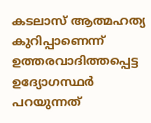കടലാസ് ആത്മഹത്യ കുറിപ്പാണെന്ന് ഉത്തരവാദിത്തപ്പെട്ട ഉദ്യോഗസ്ഥര്‍ പറയുന്നത്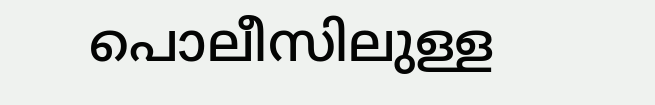പൊലീസിലുള്ള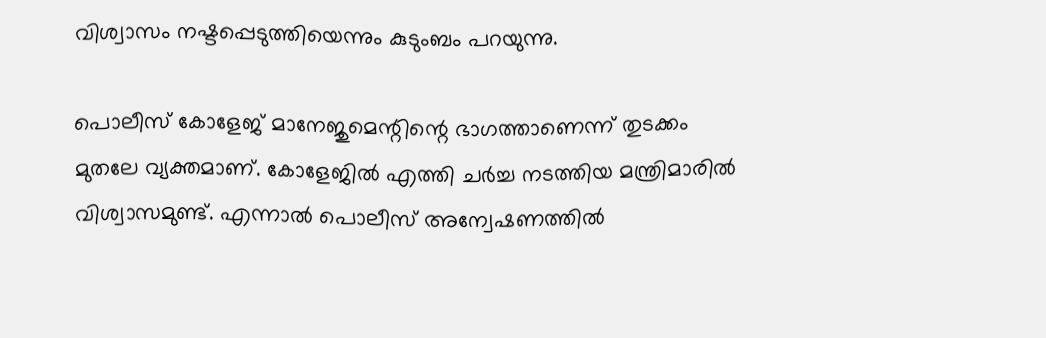വിശ്വാസം നഷ്ടപ്പെടുത്തിയെന്നും കുടുംബം പറയുന്നു.

പൊലീസ് കോളേജ് മാനേജുമെന്റിന്റെ ഭാഗത്താണെന്ന് തുടക്കം മുതലേ വ്യക്തമാണ്. കോളേജില്‍ എത്തി ചര്‍ച്ച നടത്തിയ മന്ത്രിമാരില്‍ വിശ്വാസമുണ്ട്. എന്നാല്‍ പൊലീസ് അന്വേഷണത്തില്‍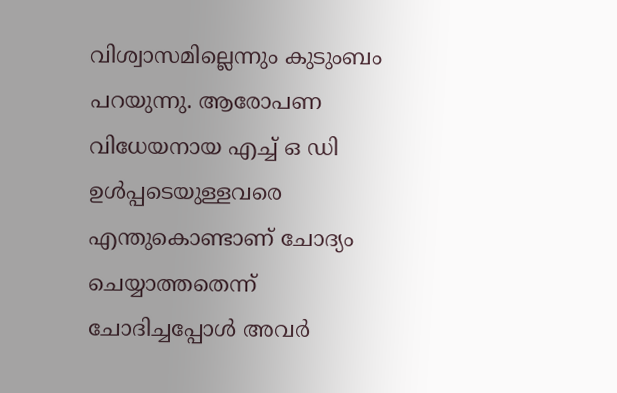വിശ്വാസമില്ലെന്നും കുടുംബം പറയുന്നു. ആരോപണ വിധേയനായ എച്ച് ഒ ഡി ഉള്‍പ്പടെയുള്ളവരെ എന്തുകൊണ്ടാണ് ചോദ്യം ചെയ്യാത്തതെന്ന് ചോദിച്ചപ്പോള്‍ അവര്‍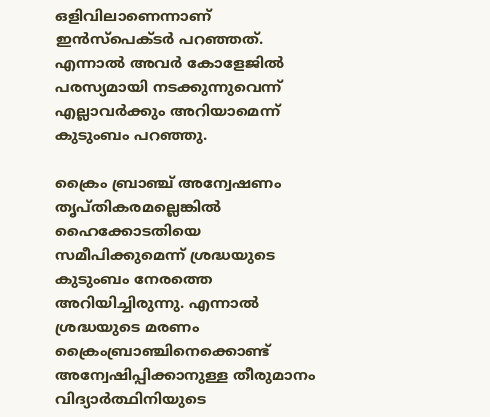ഒളിവിലാണെന്നാണ് ഇന്‍സ്‌പെക്ടര്‍ പറഞ്ഞത്. എന്നാല്‍ അവര്‍ കോളേജില്‍ പരസ്യമായി നടക്കുന്നുവെന്ന് എല്ലാവര്‍ക്കും അറിയാമെന്ന് കുടുംബം പറഞ്ഞു.

ക്രൈം ബ്രാഞ്ച് അന്വേഷണം തൃപ്തികരമല്ലെങ്കില്‍ ഹൈക്കോടതിയെ സമീപിക്കുമെന്ന് ശ്രദ്ധയുടെ കുടുംബം നേരത്തെ അറിയിച്ചിരുന്നു. എന്നാല്‍ ശ്രദ്ധയുടെ മരണം ക്രൈംബ്രാഞ്ചിനെക്കൊണ്ട് അന്വേഷിപ്പിക്കാനുള്ള തീരുമാനം വിദ്യാര്‍ത്ഥിനിയുടെ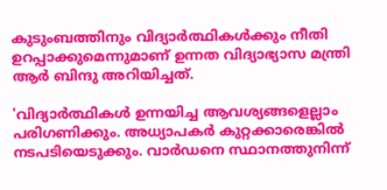കുടുംബത്തിനും വിദ്യാര്‍ത്ഥികള്‍ക്കും നീതി ഉറപ്പാക്കുമെന്നുമാണ് ഉന്നത വിദ്യാഭ്യാസ മന്ത്രി ആര്‍ ബിന്ദു അറിയിച്ചത്.

'വിദ്യാര്‍ത്ഥികള്‍ ഉന്നയിച്ച ആവശ്യങ്ങളെല്ലാം പരിഗണിക്കും. അധ്യാപകര്‍ കുറ്റക്കാരെങ്കില്‍ നടപടിയെടുക്കും. വാര്‍ഡനെ സ്ഥാനത്തുനിന്ന്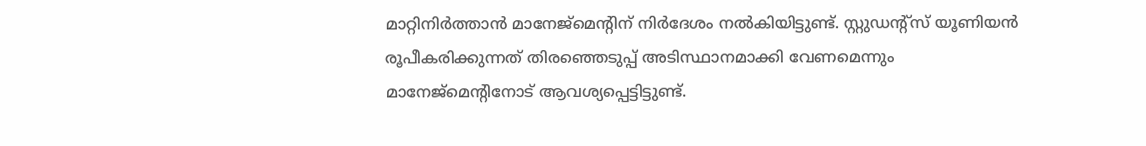മാറ്റിനിര്‍ത്താന്‍ മാനേജ്‌മെന്റിന് നിര്‍ദേശം നല്‍കിയിട്ടുണ്ട്. സ്റ്റുഡന്റ്‌സ് യൂണിയന്‍ രൂപീകരിക്കുന്നത് തിരഞ്ഞെടുപ്പ് അടിസ്ഥാനമാക്കി വേണമെന്നും മാനേജ്മെന്റിനോട് ആവശ്യപ്പെട്ടിട്ടുണ്ട്.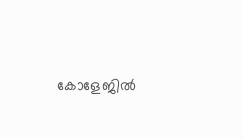കോളേജില്‍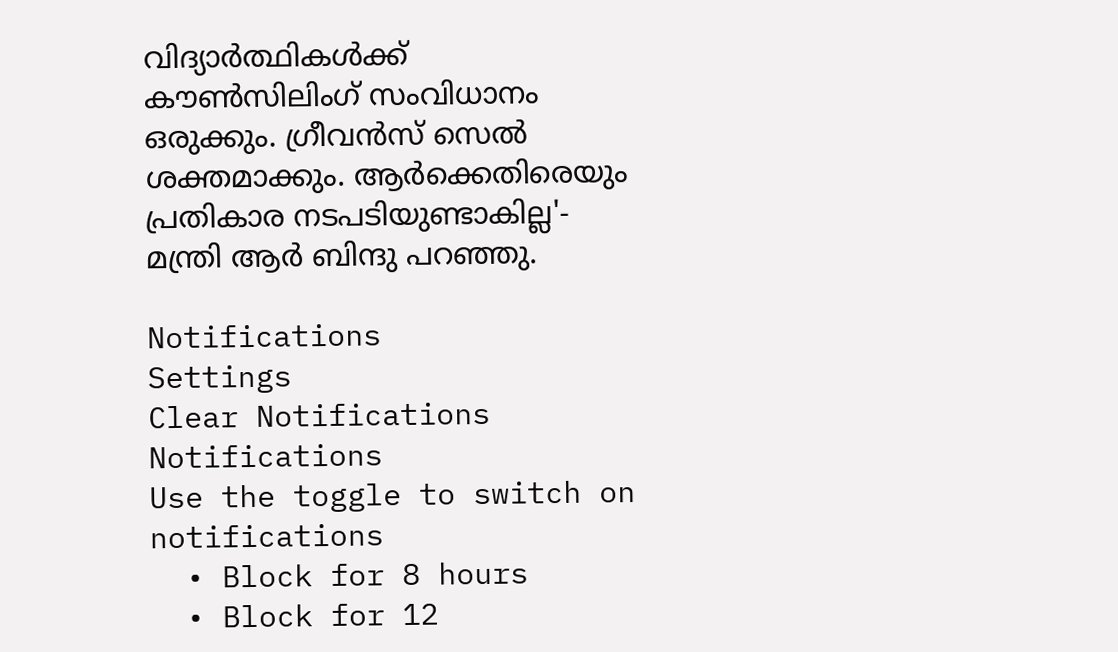വിദ്യാര്‍ത്ഥികള്‍ക്ക് കൗണ്‍സിലിംഗ് സംവിധാനം ഒരുക്കും. ഗ്രീവന്‍സ് സെല്‍ ശക്തമാക്കും. ആര്‍ക്കെതിരെയും പ്രതികാര നടപടിയുണ്ടാകില്ല'- മന്ത്രി ആര്‍ ബിന്ദു പറഞ്ഞു.

Notifications
Settings
Clear Notifications
Notifications
Use the toggle to switch on notifications
  • Block for 8 hours
  • Block for 12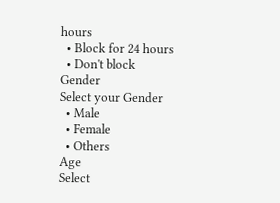hours
  • Block for 24 hours
  • Don't block
Gender
Select your Gender
  • Male
  • Female
  • Others
Age
Select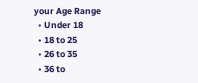your Age Range
  • Under 18
  • 18 to 25
  • 26 to 35
  • 36 to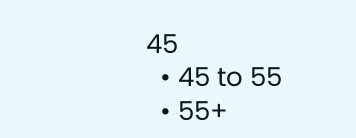45
  • 45 to 55
  • 55+